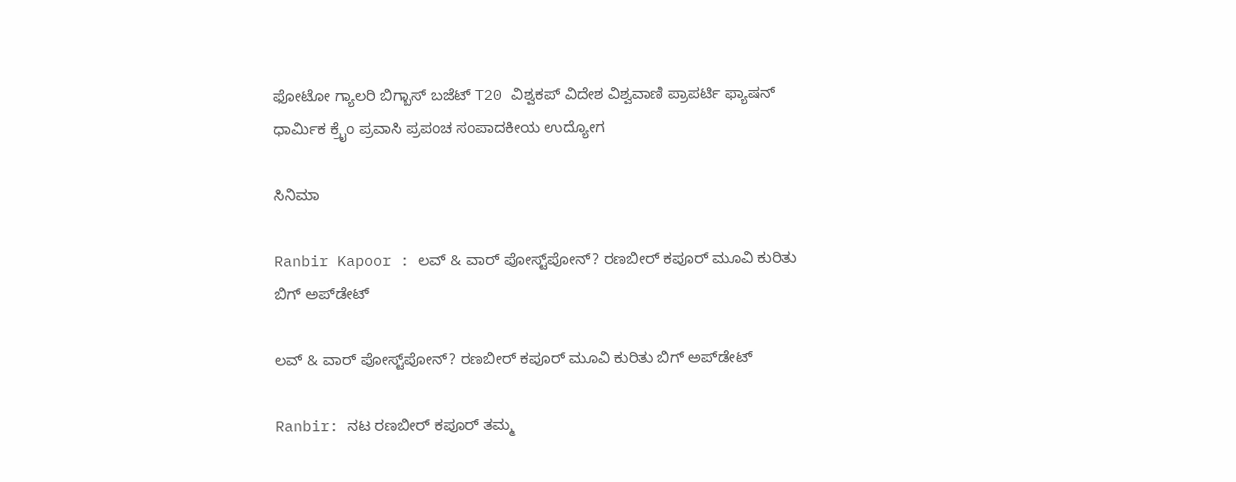ಫೋಟೋ ಗ್ಯಾಲರಿ ಬಿಗ್ಬಾಸ್ ಬಜೆಟ್ T20 ವಿಶ್ವಕಪ್ ವಿದೇಶ ವಿಶ್ವವಾಣಿ ಪ್ರಾಪರ್ಟಿ ಫ್ಯಾಷನ್ ಧಾರ್ಮಿಕ ಕ್ರೈಂ ಪ್ರವಾಸಿ ಪ್ರಪಂಚ ಸಂಪಾದಕೀಯ ಉದ್ಯೋಗ

ಸಿನಿಮಾ

Ranbir Kapoor : ಲವ್ & ವಾರ್ ಪೋಸ್ಟ್‌ಪೋನ್‌? ರಣಬೀರ್ ಕಪೂರ್ ಮೂವಿ ಕುರಿತು ಬಿಗ್‌ ಅಪ್‌ಡೇಟ್

ಲವ್ & ವಾರ್ ಪೋಸ್ಟ್‌ಪೋನ್‌? ರಣಬೀರ್ ಕಪೂರ್ ಮೂವಿ ಕುರಿತು ಬಿಗ್‌ ಅಪ್‌ಡೇಟ್

Ranbir: ನಟ ರಣಬೀರ್ ಕಪೂರ್ ತಮ್ಮ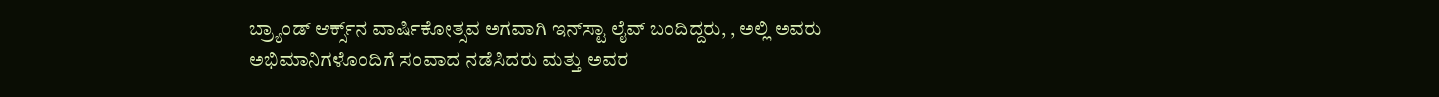ಬ್ರ್ಯಾಂಡ್ ಆರ್ಕ್ಸ್‌ನ ವಾರ್ಷಿಕೋತ್ಸವ ಅಗವಾಗಿ ಇನ್‌ಸ್ಟಾ ಲೈವ್‌ ಬಂದಿದ್ದರು, , ಅಲ್ಲಿ ಅವರು ಅಭಿಮಾನಿಗಳೊಂದಿಗೆ ಸಂವಾದ ನಡೆಸಿದರು ಮತ್ತು ಅವರ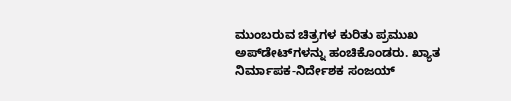ಮುಂಬರುವ ಚಿತ್ರಗಳ ಕುರಿತು ಪ್ರಮುಖ ಅಪ್‌ಡೇಟ್‌ಗಳನ್ನು ಹಂಚಿಕೊಂಡರು. ಖ್ಯಾತ ನಿರ್ಮಾಪಕ-ನಿರ್ದೇಶಕ ಸಂಜಯ್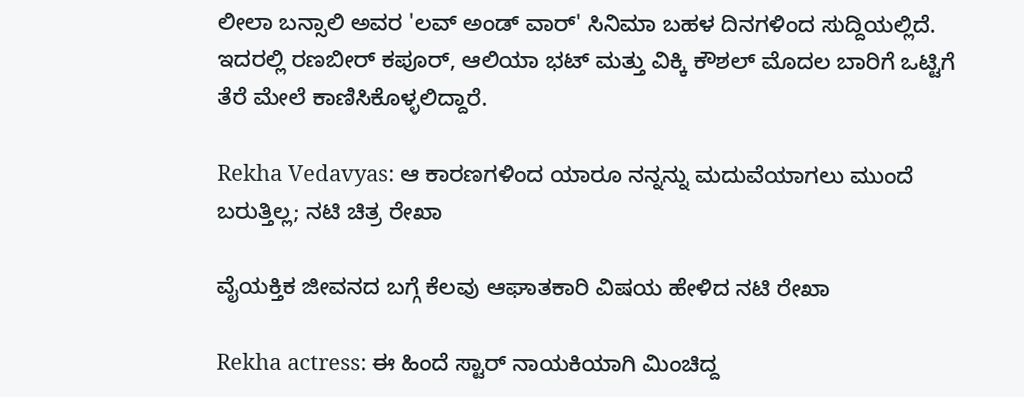ಲೀಲಾ ಬನ್ಸಾಲಿ ಅವರ 'ಲವ್ ಅಂಡ್ ವಾರ್' ಸಿನಿಮಾ ಬಹಳ ದಿನಗಳಿಂದ ಸುದ್ದಿಯಲ್ಲಿದೆ. ಇದರಲ್ಲಿ ರಣಬೀರ್ ಕಪೂರ್, ಆಲಿಯಾ ಭಟ್ ಮತ್ತು ವಿಕ್ಕಿ ಕೌಶಲ್ ಮೊದಲ ಬಾರಿಗೆ ಒಟ್ಟಿಗೆ ತೆರೆ ಮೇಲೆ ಕಾಣಿಸಿಕೊಳ್ಳಲಿದ್ದಾರೆ.

Rekha Vedavyas: ಆ ಕಾರಣಗಳಿಂದ ಯಾರೂ ನನ್ನನ್ನು ಮದುವೆಯಾಗಲು ಮುಂದೆ ಬರುತ್ತಿಲ್ಲ; ನಟಿ ಚಿತ್ರ ರೇಖಾ

ವೈಯಕ್ತಿಕ ಜೀವನದ ಬಗ್ಗೆ ಕೆಲವು ಆಘಾತಕಾರಿ ವಿಷಯ ಹೇಳಿದ ನಟಿ ರೇಖಾ

Rekha actress: ಈ ಹಿಂದೆ ಸ್ಟಾರ್ ನಾಯಕಿಯಾಗಿ ಮಿಂಚಿದ್ದ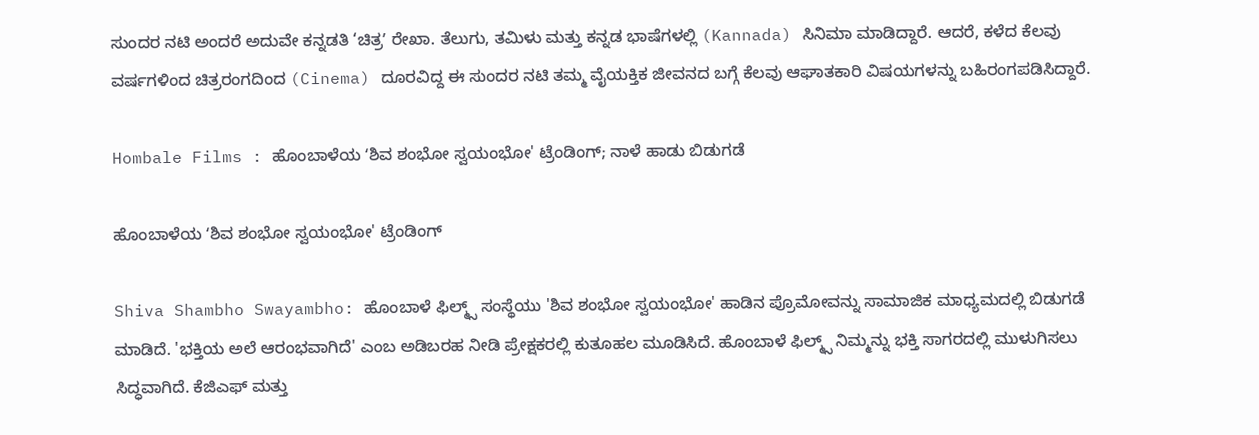ಸುಂದರ ನಟಿ ಅಂದರೆ ಅದುವೇ ಕನ್ನಡತಿ ‘ಚಿತ್ರʼ ರೇಖಾ. ತೆಲುಗು, ತಮಿಳು ಮತ್ತು ಕನ್ನಡ ಭಾಷೆಗಳಲ್ಲಿ (Kannada) ಸಿನಿಮಾ ಮಾಡಿದ್ದಾರೆ. ಆದರೆ, ಕಳೆದ ಕೆಲವು ವರ್ಷಗಳಿಂದ ಚಿತ್ರರಂಗದಿಂದ (Cinema) ದೂರವಿದ್ದ ಈ ಸುಂದರ ನಟಿ ತಮ್ಮ ವೈಯಕ್ತಿಕ ಜೀವನದ ಬಗ್ಗೆ ಕೆಲವು ಆಘಾತಕಾರಿ ವಿಷಯಗಳನ್ನು ಬಹಿರಂಗಪಡಿಸಿದ್ದಾರೆ.

Hombale Films : ಹೊಂಬಾಳೆಯ ʻಶಿವ ಶಂಭೋ ಸ್ವಯಂಭೋ' ಟ್ರೆಂಡಿಂಗ್; ನಾಳೆ ಹಾಡು ಬಿಡುಗಡೆ

ಹೊಂಬಾಳೆಯ ʻಶಿವ ಶಂಭೋ ಸ್ವಯಂಭೋ' ಟ್ರೆಂಡಿಂಗ್

Shiva Shambho Swayambho: ಹೊಂಬಾಳೆ ಫಿಲ್ಮ್ಸ್ ಸಂಸ್ಥೆಯು 'ಶಿವ ಶಂಭೋ ಸ್ವಯಂಭೋ' ಹಾಡಿನ ಪ್ರೊಮೋವನ್ನು ಸಾಮಾಜಿಕ ಮಾಧ್ಯಮದಲ್ಲಿ ಬಿಡುಗಡೆ ಮಾಡಿದೆ. 'ಭಕ್ತಿಯ ಅಲೆ ಆರಂಭವಾಗಿದೆ' ಎಂಬ ಅಡಿಬರಹ ನೀಡಿ ಪ್ರೇಕ್ಷಕರಲ್ಲಿ ಕುತೂಹಲ ಮೂಡಿಸಿದೆ. ಹೊಂಬಾಳೆ ಫಿಲ್ಮ್ಸ್ ನಿಮ್ಮನ್ನು ಭಕ್ತಿ ಸಾಗರದಲ್ಲಿ ಮುಳುಗಿಸಲು ಸಿದ್ಧವಾಗಿದೆ. ಕೆಜಿಎಫ್ ಮತ್ತು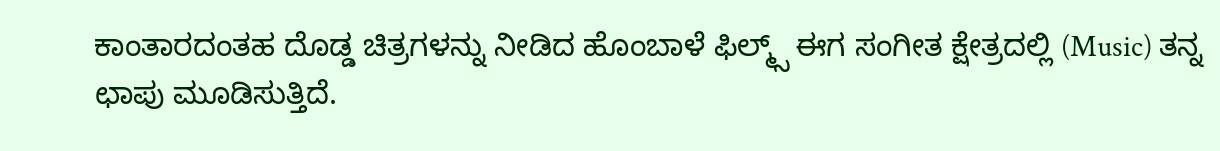ಕಾಂತಾರದಂತಹ ದೊಡ್ಡ ಚಿತ್ರಗಳನ್ನು ನೀಡಿದ ಹೊಂಬಾಳೆ ಫಿಲ್ಮ್ಸ್ ಈಗ ಸಂಗೀತ ಕ್ಷೇತ್ರದಲ್ಲಿ (Music) ತನ್ನ ಛಾಪು ಮೂಡಿಸುತ್ತಿದೆ.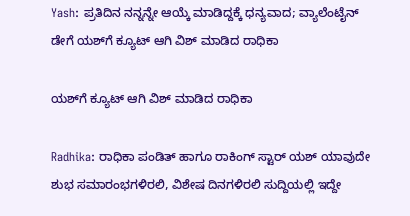Yash: ಪ್ರತಿದಿನ ನನ್ನನ್ನೇ ಆಯ್ಕೆ ಮಾಡಿದ್ದಕ್ಕೆ ಧನ್ಯವಾದ; ವ್ಯಾಲೆಂಟೈನ್‌ ಡೇಗೆ ಯಶ್‌ಗೆ ಕ್ಯೂಟ್‌ ಆಗಿ ವಿಶ್‌ ಮಾಡಿದ ರಾಧಿಕಾ

ಯಶ್‌ಗೆ ಕ್ಯೂಟ್‌ ಆಗಿ ವಿಶ್‌ ಮಾಡಿದ ರಾಧಿಕಾ

Radhika: ರಾಧಿಕಾ ಪಂಡಿತ್‌ ಹಾಗೂ ರಾಕಿಂಗ್‌ ಸ್ಟಾರ್‌ ಯಶ್‌ ಯಾವುದೇ ಶುಭ ಸಮಾರಂಭಗಳಿರಲಿ, ವಿಶೇಷ ದಿನಗಳಿರಲಿ ಸುದ್ದಿಯಲ್ಲಿ ಇದ್ದೇ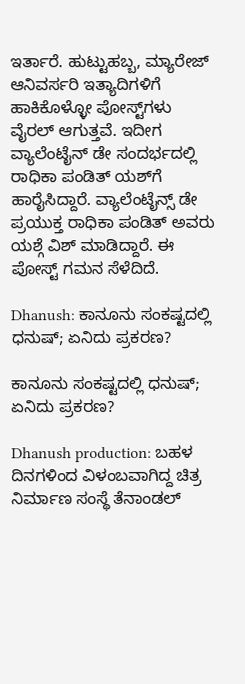ಇರ್ತಾರೆ. ಹುಟ್ಟುಹಬ್ಬ, ಮ್ಯಾರೇಜ್‌ ಆನಿವರ್ಸರಿ ಇತ್ಯಾದಿಗಳಿಗೆ ಹಾಕಿಕೊಳ್ಳೋ ಪೋಸ್ಟ್‌ಗಳು ವೈರಲ್‌ ಆಗುತ್ತವೆ. ಇದೀಗ ವ್ಯಾಲೆಂಟೈನ್‌ ಡೇ ಸಂದರ್ಭದಲ್ಲಿ ರಾಧಿಕಾ ಪಂಡಿತ್‌ ಯಶ್‌ಗೆ ಹಾರೈಸಿದ್ದಾರೆ. ವ್ಯಾಲೆಂಟೈನ್ಸ್ ಡೇ ಪ್ರಯುಕ್ತ ರಾಧಿಕಾ ಪಂಡಿತ್ ಅವರು ಯಶ್ಗೆ ವಿಶ್ ಮಾಡಿದ್ದಾರೆ. ಈ ಪೋಸ್ಟ್ ಗಮನ ಸೆಳೆದಿದೆ.

Dhanush: ಕಾನೂನು ಸಂಕಷ್ಟದಲ್ಲಿ ಧನುಷ್; ಏನಿದು ಪ್ರಕರಣ?

ಕಾನೂನು ಸಂಕಷ್ಟದಲ್ಲಿ ಧನುಷ್; ಏನಿದು ಪ್ರಕರಣ?

Dhanush production: ಬಹಳ ದಿನಗಳಿಂದ ವಿಳಂಬವಾಗಿದ್ದ ಚಿತ್ರ ನಿರ್ಮಾಣ ಸಂಸ್ಥೆ ತೆನಾಂಡಲ್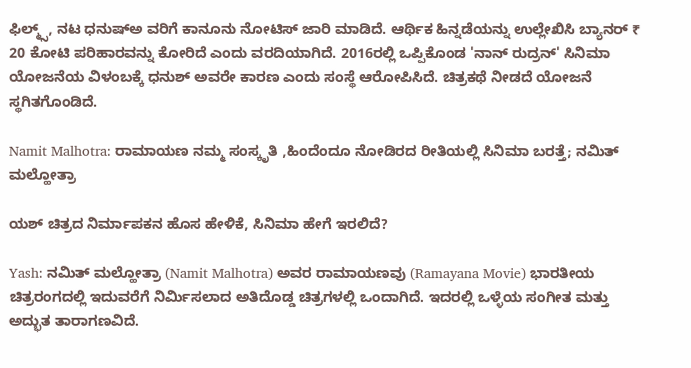ಫಿಲ್ಮ್ಸ್, ನಟ ಧನುಷ್ಅ ವರಿಗೆ ಕಾನೂನು ನೋಟಿಸ್ ಜಾರಿ ಮಾಡಿದೆ. ಆರ್ಥಿಕ ಹಿನ್ನಡೆಯನ್ನು ಉಲ್ಲೇಖಿಸಿ ಬ್ಯಾನರ್ ₹ 20 ಕೋಟಿ ಪರಿಹಾರವನ್ನು ಕೋರಿದೆ ಎಂದು ವರದಿಯಾಗಿದೆ. 2016ರಲ್ಲಿ ಒಪ್ಪಿಕೊಂಡ 'ನಾನ್ ರುದ್ರನ್' ಸಿನಿಮಾ ಯೋಜನೆಯ ವಿಳಂಬಕ್ಕೆ ಧನುಶ್ ಅವರೇ ಕಾರಣ ಎಂದು ಸಂಸ್ಥೆ ಆರೋಪಿಸಿದೆ. ಚಿತ್ರಕಥೆ ನೀಡದೆ ಯೋಜನೆ ಸ್ಥಗಿತಗೊಂಡಿದೆ.

Namit Malhotra: ರಾಮಾಯಣ ನಮ್ಮ ಸಂಸ್ಕೃತಿ ,ಹಿಂದೆಂದೂ ನೋಡಿರದ ರೀತಿಯಲ್ಲಿ ಸಿನಿಮಾ ಬರತ್ತೆ; ನಮಿತ್ ಮಲ್ಹೋತ್ರಾ

ಯಶ್ ಚಿತ್ರದ ನಿರ್ಮಾಪಕನ ಹೊಸ ಹೇಳಿಕೆ, ಸಿನಿಮಾ ಹೇಗೆ ಇರಲಿದೆ?

Yash: ನಮಿತ್ ಮಲ್ಹೋತ್ರಾ (Namit Malhotra) ಅವರ ರಾಮಾಯಣವು (Ramayana Movie) ಭಾರತೀಯ ಚಿತ್ರರಂಗದಲ್ಲಿ ಇದುವರೆಗೆ ನಿರ್ಮಿಸಲಾದ ಅತಿದೊಡ್ಡ ಚಿತ್ರಗಳಲ್ಲಿ ಒಂದಾಗಿದೆ. ಇದರಲ್ಲಿ ಒಳ್ಳೆಯ ಸಂಗೀತ ಮತ್ತು ಅದ್ಭುತ ತಾರಾಗಣವಿದೆ.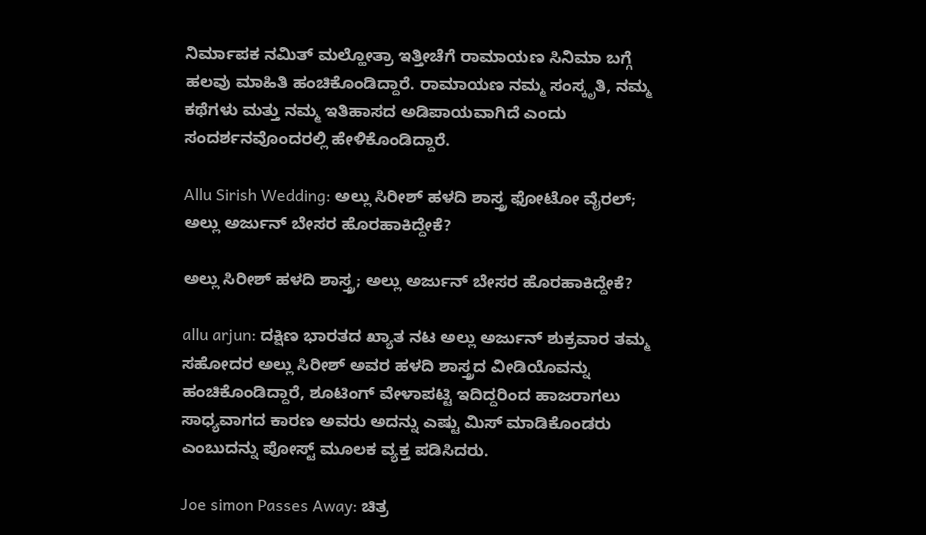ನಿರ್ಮಾಪಕ ನಮಿತ್ ಮಲ್ಹೋತ್ರಾ ಇತ್ತೀಚೆಗೆ ರಾಮಾಯಣ ಸಿನಿಮಾ ಬಗ್ಗೆ ಹಲವು ಮಾಹಿತಿ ಹಂಚಿಕೊಂಡಿದ್ದಾರೆ. ರಾಮಾಯಣ ನಮ್ಮ ಸಂಸ್ಕೃತಿ, ನಮ್ಮ ಕಥೆಗಳು ಮತ್ತು ನಮ್ಮ ಇತಿಹಾಸದ ಅಡಿಪಾಯವಾಗಿದೆ ಎಂದು ಸಂದರ್ಶನವೊಂದರಲ್ಲಿ ಹೇಳಿಕೊಂಡಿದ್ದಾರೆ.

Allu Sirish Wedding: ಅಲ್ಲು ಸಿರೀಶ್ ಹಳದಿ ಶಾಸ್ತ್ರ ಫೋಟೋ ವೈರಲ್; ಅಲ್ಲು ಅರ್ಜುನ್ ಬೇಸರ ಹೊರಹಾಕಿದ್ದೇಕೆ?

ಅಲ್ಲು ಸಿರೀಶ್ ಹಳದಿ ಶಾಸ್ತ್ರ; ಅಲ್ಲು ಅರ್ಜುನ್ ಬೇಸರ ಹೊರಹಾಕಿದ್ದೇಕೆ?

allu arjun: ದಕ್ಷಿಣ ಭಾರತದ ಖ್ಯಾತ ನಟ ಅಲ್ಲು ಅರ್ಜುನ್ ಶುಕ್ರವಾರ ತಮ್ಮ ಸಹೋದರ ಅಲ್ಲು ಸಿರೀಶ್ ಅವರ ಹಳದಿ ಶಾಸ್ತ್ರದ ವೀಡಿಯೊವನ್ನು ಹಂಚಿಕೊಂಡಿದ್ದಾರೆ, ಶೂಟಿಂಗ್ ವೇಳಾಪಟ್ಟಿ ಇದಿದ್ದರಿಂದ ಹಾಜರಾಗಲು ಸಾಧ್ಯವಾಗದ ಕಾರಣ ಅವರು ಅದನ್ನು ಎಷ್ಟು ಮಿಸ್ ಮಾಡಿಕೊಂಡರು ಎಂಬುದನ್ನು ಪೋಸ್ಟ್‌ ಮೂಲಕ ವ್ಯಕ್ತ ಪಡಿಸಿದರು.

Joe simon Passes Away: ಚಿತ್ರ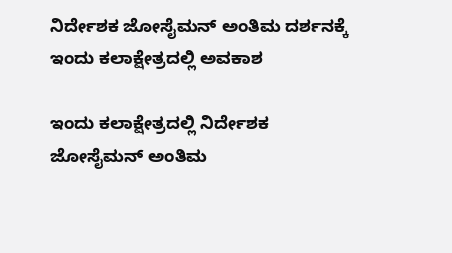ನಿರ್ದೇಶಕ ಜೋಸೈಮನ್‌ ಅಂತಿಮ ದರ್ಶನಕ್ಕೆ ಇಂದು ಕಲಾಕ್ಷೇತ್ರದಲ್ಲಿ ಅವಕಾಶ

ಇಂದು ಕಲಾಕ್ಷೇತ್ರದಲ್ಲಿ ನಿರ್ದೇಶಕ ಜೋಸೈಮನ್‌ ಅಂತಿಮ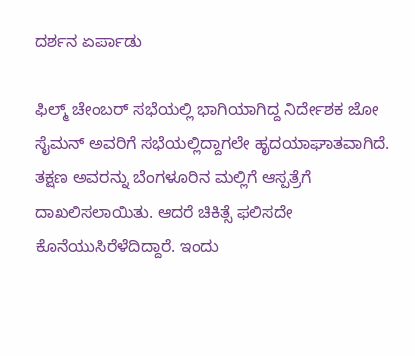ದರ್ಶನ ಏರ್ಪಾಡು

ಫಿಲ್ಮ್ ಚೇಂಬರ್ ಸಭೆಯಲ್ಲಿ ಭಾಗಿಯಾಗಿದ್ದ ನಿರ್ದೇಶಕ ಜೋ ಸೈಮನ್ ಅವರಿಗೆ ಸಭೆಯಲ್ಲಿದ್ದಾಗಲೇ ಹೃದಯಾಘಾತವಾಗಿದೆ. ತಕ್ಷಣ ಅವರನ್ನು ಬೆಂಗಳೂರಿನ ಮಲ್ಲಿಗೆ ಆಸ್ಪತ್ರೆಗೆ ದಾಖಲಿಸಲಾಯಿತು. ಆದರೆ ಚಿಕಿತ್ಸೆ ಫಲಿಸದೇ ಕೊನೆಯುಸಿರೆಳೆದಿದ್ದಾರೆ. ಇಂದು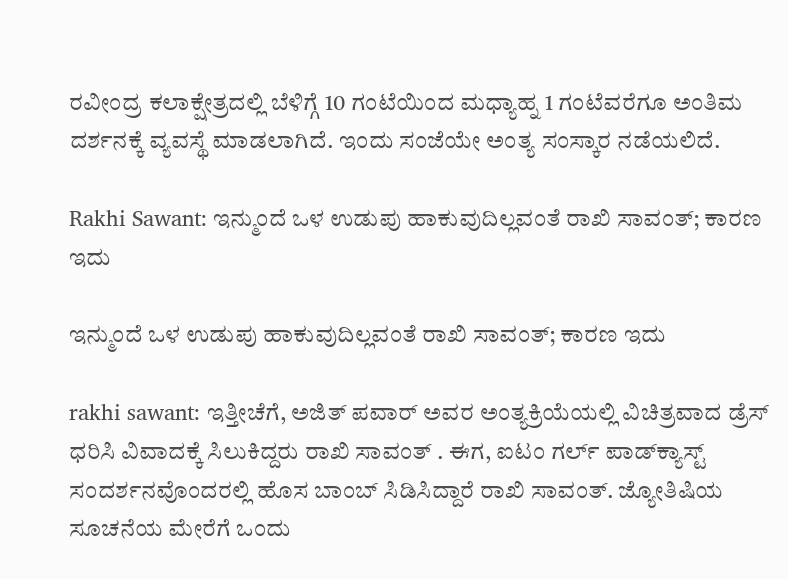ರವೀಂದ್ರ ಕಲಾಕ್ಷೇತ್ರದಲ್ಲಿ ಬೆಳಿಗ್ಗೆ 10 ಗಂಟೆಯಿಂದ ಮಧ್ಯಾಹ್ನ 1 ಗಂಟೆವರೆಗೂ ಅಂತಿಮ ದರ್ಶನಕ್ಕೆ ವ್ಯವಸ್ಥೆ ಮಾಡಲಾಗಿದೆ. ಇಂದು ಸಂಜೆಯೇ ಅಂತ್ಯ ಸಂಸ್ಕಾರ ನಡೆಯಲಿದೆ.

Rakhi Sawant: ಇನ್ಮುಂದೆ ಒಳ ಉಡುಪು ಹಾಕುವುದಿಲ್ಲವಂತೆ ರಾಖಿ ಸಾವಂತ್; ಕಾರಣ ಇದು

ಇನ್ಮುಂದೆ ಒಳ ಉಡುಪು ಹಾಕುವುದಿಲ್ಲವಂತೆ ರಾಖಿ ಸಾವಂತ್; ಕಾರಣ ಇದು

rakhi sawant: ಇತ್ತೀಚೆಗೆ, ಅಜಿತ್ ಪವಾರ್ ಅವರ ಅಂತ್ಯಕ್ರಿಯೆಯಲ್ಲಿ ವಿಚಿತ್ರವಾದ ಡ್ರೆಸ್‌ ಧರಿಸಿ ವಿವಾದಕ್ಕೆ ಸಿಲುಕಿದ್ದರು ರಾಖಿ ಸಾವಂತ್ . ಈಗ, ಐಟಂ ಗರ್ಲ್ ಪಾಡ್‌ಕ್ಯಾಸ್ಟ್ ಸಂದರ್ಶನವೊಂದರಲ್ಲಿ ಹೊಸ ಬಾಂಬ್ ಸಿಡಿಸಿದ್ದಾರೆ ರಾಖಿ ಸಾವಂತ್‌. ಜ್ಯೋತಿಷಿಯ ಸೂಚನೆಯ ಮೇರೆಗೆ ಒಂದು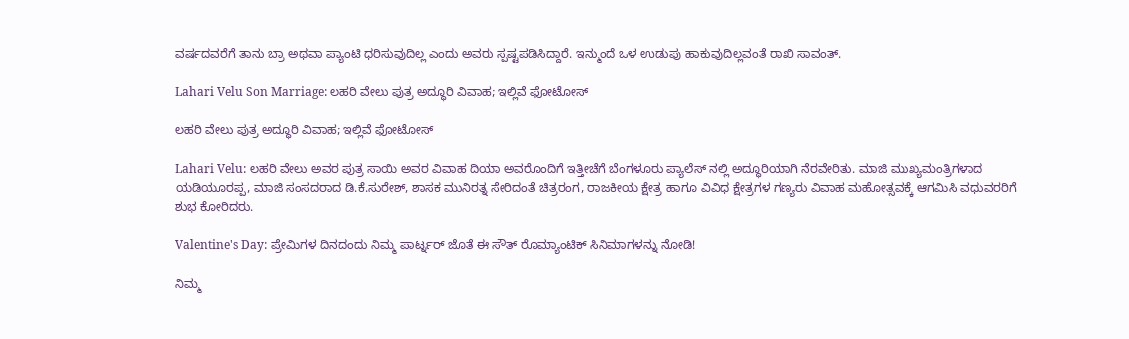ವರ್ಷದವರೆಗೆ ತಾನು ಬ್ರಾ ಅಥವಾ ಪ್ಯಾಂಟಿ ಧರಿಸುವುದಿಲ್ಲ ಎಂದು ಅವರು ಸ್ಪಷ್ಟಪಡಿಸಿದ್ದಾರೆ. ಇನ್ಮುಂದೆ ಒಳ ಉಡುಪು ಹಾಕುವುದಿಲ್ಲವಂತೆ ರಾಖಿ ಸಾವಂತ್.

Lahari Velu Son Marriage: ಲಹರಿ ವೇಲು ಪುತ್ರ ಅದ್ಧೂರಿ ವಿವಾಹ; ಇಲ್ಲಿವೆ ಫೋಟೋಸ್‌

ಲಹರಿ ವೇಲು ಪುತ್ರ ಅದ್ಧೂರಿ ವಿವಾಹ; ಇಲ್ಲಿವೆ ಫೋಟೋಸ್‌

Lahari Velu: ಲಹರಿ ವೇಲು ಅವರ ಪುತ್ರ ಸಾಯಿ ಅವರ ವಿವಾಹ ದಿಯಾ ಅವರೊಂದಿಗೆ ಇತ್ತೀಚೆಗೆ ಬೆಂಗಳೂರು ಪ್ಯಾಲೆಸ್ ನಲ್ಲಿ ಅದ್ಧೂರಿಯಾಗಿ ನೆರವೇರಿತು. ಮಾಜಿ ಮುಖ್ಯಮಂತ್ರಿಗಳಾದ ಯಡಿಯೂರಪ್ಪ, ಮಾಜಿ ಸಂಸದರಾದ ಡಿ.ಕೆ.ಸುರೇಶ್, ಶಾಸಕ ಮುನಿರತ್ನ ಸೇರಿದಂತೆ ಚಿತ್ರರಂಗ, ರಾಜಕೀಯ ಕ್ಷೇತ್ರ ಹಾಗೂ ವಿವಿಧ ಕ್ಷೇತ್ರಗಳ ಗಣ್ಯರು ವಿವಾಹ ಮಹೋತ್ಸವಕ್ಕೆ ಆಗಮಿಸಿ ವಧುವರರಿಗೆ ಶುಭ ಕೋರಿದರು.

Valentine's Day: ಪ್ರೇಮಿಗಳ ದಿನದಂದು ನಿಮ್ಮ ಪಾರ್ಟ್ನರ್ ಜೊತೆ ಈ ಸೌತ್‌ ರೊಮ್ಯಾಂಟಿಕ್‌ ಸಿನಿಮಾಗಳನ್ನು ನೋಡಿ!

ನಿಮ್ಮ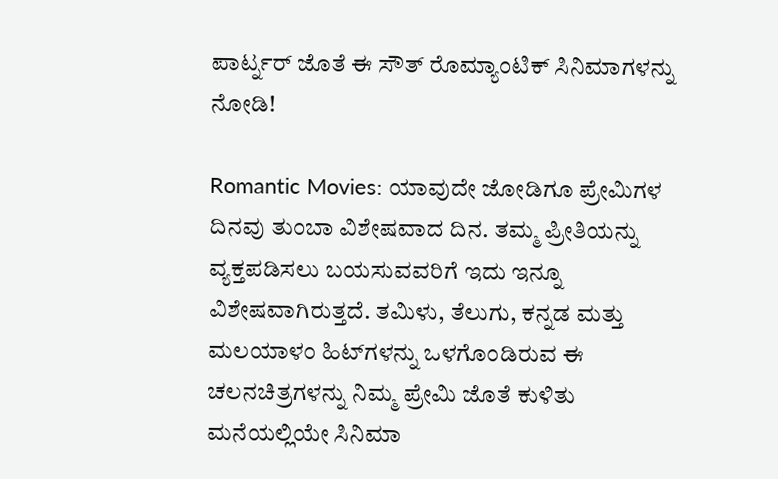ಪಾರ್ಟ್ನರ್ ಜೊತೆ ಈ ಸೌತ್‌ ರೊಮ್ಯಾಂಟಿಕ್‌ ಸಿನಿಮಾಗಳನ್ನು ನೋಡಿ!

Romantic Movies: ಯಾವುದೇ ಜೋಡಿಗೂ ಪ್ರೇಮಿಗಳ ದಿನವು ತುಂಬಾ ವಿಶೇಷವಾದ ದಿನ. ತಮ್ಮ ಪ್ರೀತಿಯನ್ನು ವ್ಯಕ್ತಪಡಿಸಲು ಬಯಸುವವರಿಗೆ ಇದು ಇನ್ನೂ ವಿಶೇಷವಾಗಿರುತ್ತದೆ. ತಮಿಳು, ತೆಲುಗು, ಕನ್ನಡ ಮತ್ತು ಮಲಯಾಳಂ ಹಿಟ್‌ಗಳನ್ನು ಒಳಗೊಂಡಿರುವ ಈ ಚಲನಚಿತ್ರಗಳನ್ನು ನಿಮ್ಮ ಪ್ರೇಮಿ ಜೊತೆ ಕುಳಿತು ಮನೆಯಲ್ಲಿಯೇ ಸಿನಿಮಾ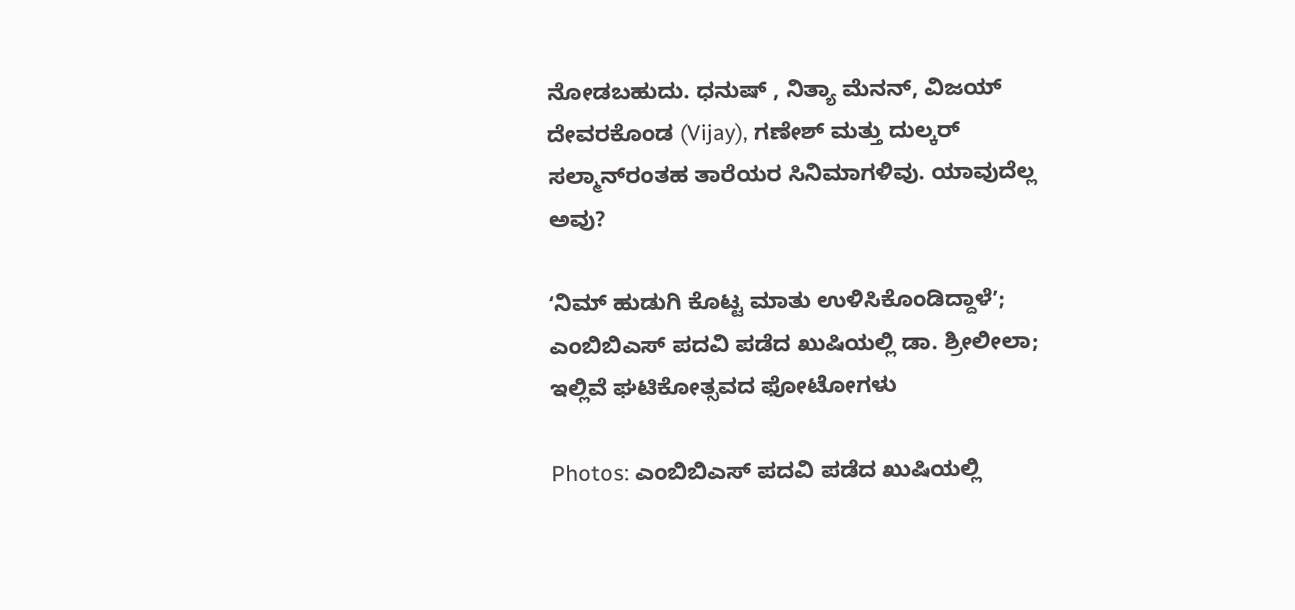ನೋಡಬಹುದು. ಧನುಷ್ , ನಿತ್ಯಾ ಮೆನನ್, ವಿಜಯ್ ದೇವರಕೊಂಡ (Vijay), ಗಣೇಶ್ ಮತ್ತು ದುಲ್ಕರ್ ಸಲ್ಮಾನ್‌ರಂತಹ ತಾರೆಯರ ಸಿನಿಮಾಗಳಿವು. ಯಾವುದೆಲ್ಲ ಅವು?

ʻನಿಮ್ ಹುಡುಗಿ ಕೊಟ್ಟ ಮಾತು ಉಳಿಸಿಕೊಂಡಿದ್ದಾಳೆʼ; ಎಂಬಿಬಿಎಸ್‌ ಪದವಿ ಪಡೆದ ಖುಷಿಯಲ್ಲಿ ಡಾ. ಶ್ರೀಲೀಲಾ; ಇಲ್ಲಿವೆ ಘಟಿಕೋತ್ಸವದ ಫೋಟೋಗಳು

Photos: ಎಂಬಿಬಿಎಸ್‌ ಪದವಿ ಪಡೆದ ಖುಷಿಯಲ್ಲಿ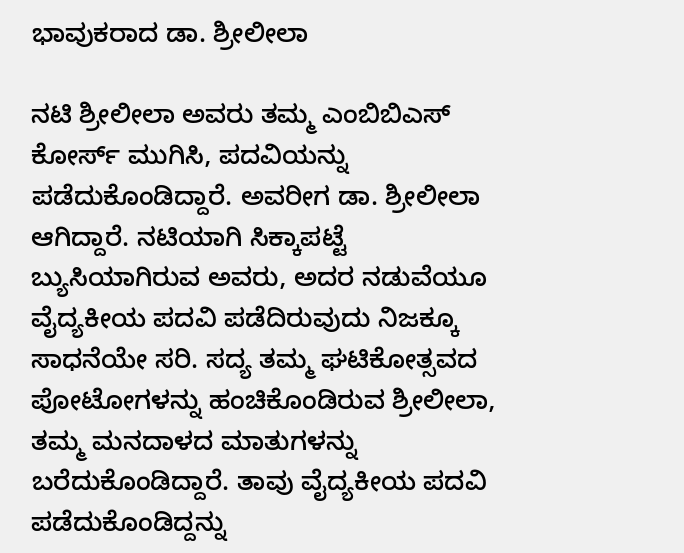ಭಾವುಕರಾದ ಡಾ. ಶ್ರೀಲೀಲಾ

ನಟಿ ಶ್ರೀಲೀಲಾ ಅವರು ತಮ್ಮ ಎಂಬಿಬಿಎಸ್‌ ಕೋರ್ಸ್‌ ಮುಗಿಸಿ, ಪದವಿಯನ್ನು ಪಡೆದುಕೊಂಡಿದ್ದಾರೆ. ಅವರೀಗ ಡಾ. ಶ್ರೀಲೀಲಾ ಆಗಿದ್ದಾರೆ. ನಟಿಯಾಗಿ ಸಿಕ್ಕಾಪಟ್ಟೆ ಬ್ಯುಸಿಯಾಗಿರುವ ಅವರು, ಅದರ ನಡುವೆಯೂ ವೈದ್ಯಕೀಯ ಪದವಿ ಪಡೆದಿರುವುದು ನಿಜಕ್ಕೂ ಸಾಧನೆಯೇ ಸರಿ. ಸದ್ಯ ತಮ್ಮ ಘಟಿಕೋತ್ಸವದ ಪೋಟೋಗಳನ್ನು ಹಂಚಿಕೊಂಡಿರುವ ಶ್ರೀಲೀಲಾ, ತಮ್ಮ ಮನದಾಳದ ಮಾತುಗಳನ್ನು ಬರೆದುಕೊಂಡಿದ್ದಾರೆ. ತಾವು ವೈದ್ಯಕೀಯ ಪದವಿ ಪಡೆದುಕೊಂಡಿದ್ದನ್ನು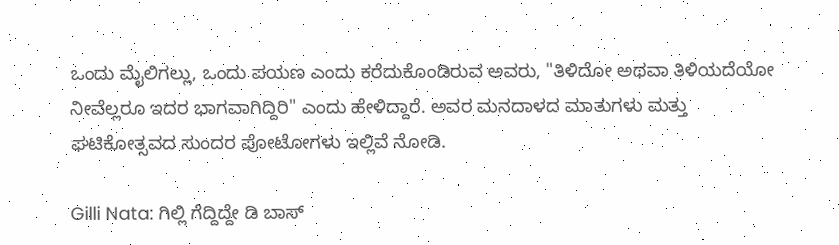ಒಂದು ಮೈಲಿಗಲ್ಲು, ಒಂದು ಪಯಣ ಎಂದು ಕರೆದುಕೊಂಡಿರುವ ಅವರು, "ತಿಳಿದೋ ಅಥವಾ ತಿಳಿಯದೆಯೋ ನೀವೆಲ್ಲರೂ ಇದರ ಭಾಗವಾಗಿದ್ದಿರಿ" ಎಂದು ಹೇಳಿದ್ದಾರೆ. ಅವರ ಮನದಾಳದ ಮಾತುಗಳು ಮತ್ತು ಘಟಿಕೋತ್ಸವದ ಸುಂದರ ಪೋಟೋಗಳು ಇಲ್ಲಿವೆ ನೋಡಿ.

Gilli Nata: ಗಿಲ್ಲಿ ಗೆದ್ದಿದ್ದೇ ಡಿ ಬಾಸ್‌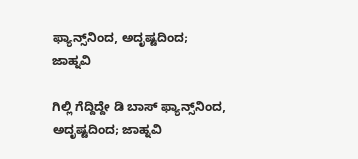ಫ್ಯಾನ್ಸ್‌ನಿಂದ, ಅದೃಷ್ಟದಿಂದ; ಜಾಹ್ನವಿ

ಗಿಲ್ಲಿ ಗೆದ್ದಿದ್ದೇ ಡಿ ಬಾಸ್‌ ಫ್ಯಾನ್ಸ್‌ನಿಂದ, ಅದೃಷ್ಟದಿಂದ; ಜಾಹ್ನವಿ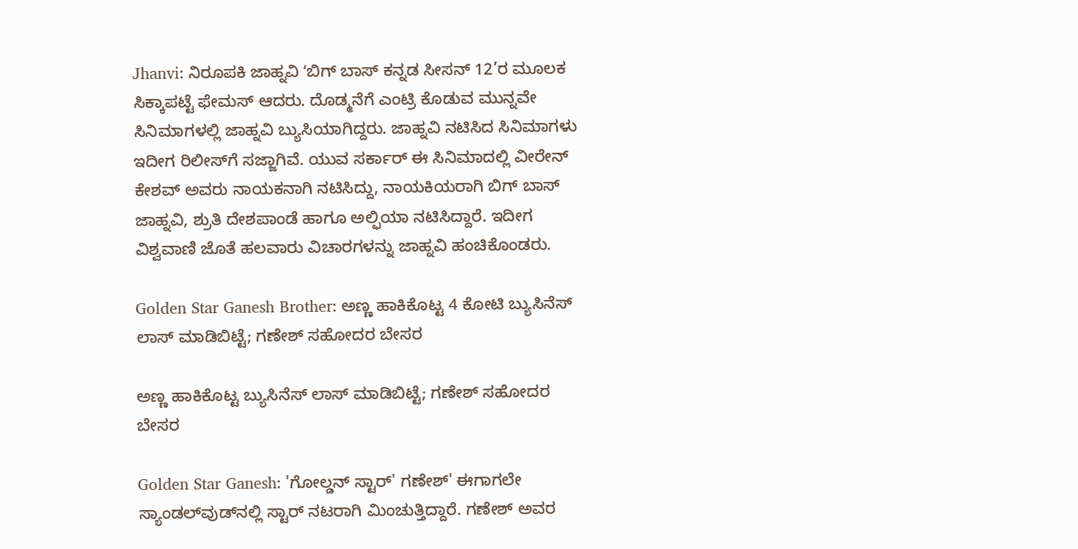Jhanvi: ನಿರೂಪಕಿ ಜಾಹ್ನವಿ ʻಬಿಗ್‌ ಬಾಸ್‌ ಕನ್ನಡ ಸೀಸನ್‌ 12’ರ ಮೂಲಕ ಸಿಕ್ಕಾಪಟ್ಟೆ ಫೇಮಸ್‌ ಆದರು. ದೊಡ್ಮನೆಗೆ ಎಂಟ್ರಿ ಕೊಡುವ ಮುನ್ನವೇ ಸಿನಿಮಾಗಳಲ್ಲಿ ಜಾಹ್ನವಿ ಬ್ಯುಸಿಯಾಗಿದ್ದರು. ಜಾಹ್ನವಿ ನಟಿಸಿದ ಸಿನಿಮಾಗಳು ಇದೀಗ ರಿಲೀಸ್‌ಗೆ ಸಜ್ಜಾಗಿವೆ. ಯುವ ಸರ್ಕಾರ್ ಈ ಸಿನಿಮಾದಲ್ಲಿ ವೀರೇನ್ ಕೇಶವ್ ಅವರು ನಾಯಕನಾಗಿ ನಟಿಸಿದ್ದು, ನಾಯಕಿಯರಾಗಿ ಬಿಗ್ ಬಾಸ್ ಜಾಹ್ನವಿ, ಶ್ರುತಿ ದೇಶಪಾಂಡೆ ಹಾಗೂ ಅಲ್ಫಿಯಾ ನಟಿಸಿದ್ದಾರೆ. ಇದೀಗ ವಿಶ್ವವಾಣಿ ಜೊತೆ ಹಲವಾರು ವಿಚಾರಗಳನ್ನು ಜಾಹ್ನವಿ ಹಂಚಿಕೊಂಡರು.

Golden Star Ganesh Brother: ಅಣ್ಣ ಹಾಕಿಕೊಟ್ಟ 4 ಕೋಟಿ ಬ್ಯುಸಿನೆಸ್ ಲಾಸ್ ಮಾಡಿಬಿಟ್ಟೆ; ಗಣೇಶ್‌ ಸಹೋದರ ಬೇಸರ

ಅಣ್ಣ ಹಾಕಿಕೊಟ್ಟ ಬ್ಯುಸಿನೆಸ್ ಲಾಸ್ ಮಾಡಿಬಿಟ್ಟೆ; ಗಣೇಶ್‌ ಸಹೋದರ ಬೇಸರ

Golden Star Ganesh: 'ಗೋಲ್ಡನ್ ಸ್ಟಾರ್' ಗಣೇಶ್' ಈಗಾಗಲೇ ಸ್ಯಾಂಡಲ್‌ವುಡ್‌ನಲ್ಲಿ ಸ್ಟಾರ್ ನಟರಾಗಿ ಮಿಂಚುತ್ತಿದ್ದಾರೆ. ಗಣೇಶ್ ಅವರ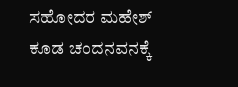ಸಹೋದರ ಮಹೇಶ್‌ ಕೂಡ ಚಂದನವನಕ್ಕೆ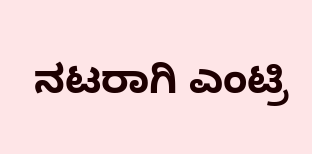ನಟರಾಗಿ ಎಂಟ್ರಿ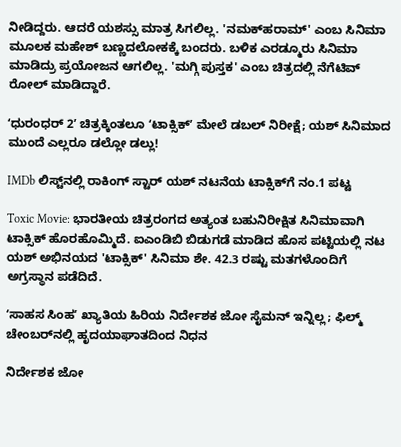ನೀಡಿದ್ದರು. ಆದರೆ ಯಶಸ್ಸು ಮಾತ್ರ ಸಿಗಲಿಲ್ಲ. 'ನಮಕ್‌ಹರಾಮ್' ಎಂಬ ಸಿನಿಮಾ ಮೂಲಕ ಮಹೇಶ್ ಬಣ್ಣದಲೋಕಕ್ಕೆ ಬಂದರು. ಬಳಿಕ ಎರಡ್ಮೂರು ಸಿನಿಮಾ ಮಾಡಿದ್ರು ಪ್ರಯೋಜನ ಆಗಲಿಲ್ಲ. 'ಮಗ್ಗಿ ಪುಸ್ತಕ' ಎಂಬ ಚಿತ್ರದಲ್ಲಿ ನೆಗೆಟಿವ್ ರೋಲ್ ಮಾಡಿದ್ದಾರೆ.

ʻಧುರಂಧರ್‌ 2ʼ ಚಿತ್ರಕ್ಕಿಂತಲೂ ʻಟಾಕ್ಸಿಕ್‌ʼ ಮೇಲೆ ಡಬಲ್‌ ನಿರೀಕ್ಷೆ; ಯಶ್‌ ಸಿನಿಮಾದ ಮುಂದೆ ಎಲ್ಲರೂ ಡಲ್ಲೋ ಡಲ್ಲು!

IMDb ಲಿಸ್ಟ್‌ನಲ್ಲಿ ರಾಕಿಂಗ್ ಸ್ಟಾರ್ ಯಶ್ ನಟನೆಯ ಟಾಕ್ಸಿಕ್‌ಗೆ ನಂ.1 ಪಟ್ಟ

Toxic Movie: ಭಾರತೀಯ ಚಿತ್ರರಂಗದ ಅತ್ಯಂತ ಬಹುನಿರೀಕ್ಷಿತ ಸಿನಿಮಾವಾಗಿ ಟಾಕ್ಸಿಕ್‌ ಹೊರಹೊಮ್ಮಿದೆ. ಐಎಂಡಿಬಿ ಬಿಡುಗಡೆ ಮಾಡಿದ ಹೊಸ ಪಟ್ಟಿಯಲ್ಲಿ ನಟ ಯಶ್ ಅಭಿನಯದ 'ಟಾಕ್ಸಿಕ್' ಸಿನಿಮಾ ಶೇ. 42.3 ರಷ್ಟು ಮತಗಳೊಂದಿಗೆ ಅಗ್ರಸ್ಥಾನ ಪಡೆದಿದೆ.

ʻಸಾಹಸ ಸಿಂಹʼ ಖ್ಯಾತಿಯ ಹಿರಿಯ ನಿರ್ದೇಶಕ ಜೋ ಸೈಮನ್‌ ಇನ್ನಿಲ್ಲ; ಫಿಲ್ಮ್‌ ಚೇಂಬರ್‌ನಲ್ಲಿ ಹೃದಯಾಘಾತದಿಂದ ನಿಧನ

ನಿರ್ದೇಶಕ ಜೋ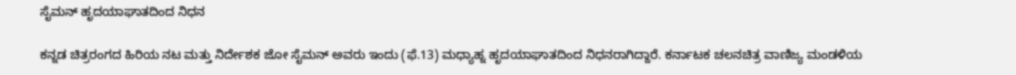ಸೈಮನ್‌ ಹೃದಯಾಘಾತದಿಂದ ನಿಧನ

ಕನ್ನಡ ಚಿತ್ರರಂಗದ ಹಿರಿಯ ನಟ ಮತ್ತು ನಿರ್ದೇಶಕ ಜೋ ಸೈಮನ್ ಅವರು ಇಂದು (ಫೆ.13) ಮಧ್ಯಾಹ್ನ ಹೃದಯಾಘಾತದಿಂದ ನಿಧನರಾಗಿದ್ದಾರೆ. ಕರ್ನಾಟಕ ಚಲನಚಿತ್ರ ವಾಣಿಜ್ಯ ಮಂಡಳಿಯ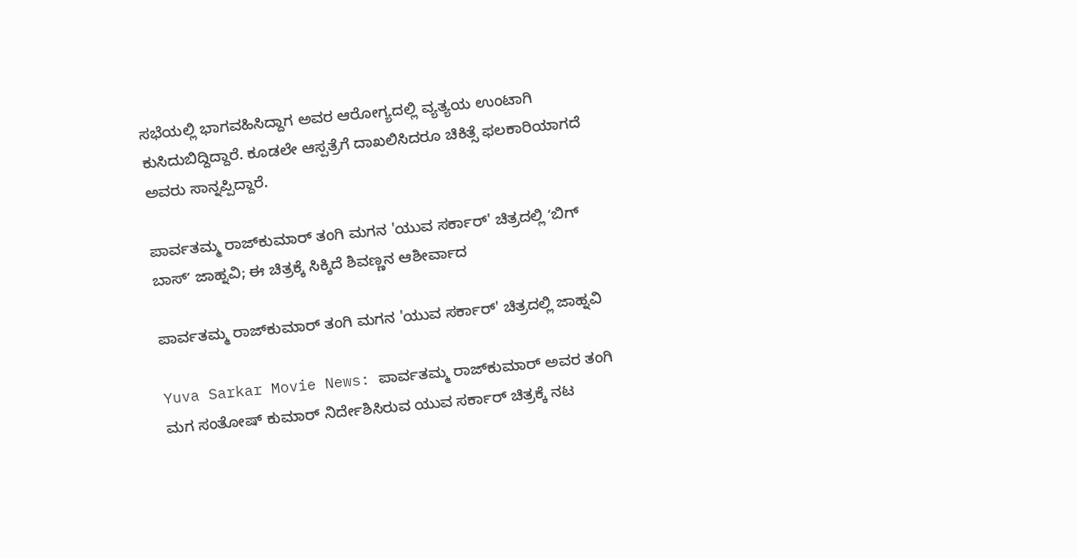ಸಭೆಯಲ್ಲಿ ಭಾಗವಹಿಸಿದ್ದಾಗ ಅವರ ಆರೋಗ್ಯದಲ್ಲಿ ವ್ಯತ್ಯಯ ಉಂಟಾಗಿ ಕುಸಿದುಬಿದ್ದಿದ್ದಾರೆ. ಕೂಡಲೇ ಆಸ್ಪತ್ರೆಗೆ ದಾಖಲಿಸಿದರೂ ಚಿಕಿತ್ಸೆ ಫಲಕಾರಿಯಾಗದೆ ಅವರು ಸಾನ್ನಪ್ಪಿದ್ದಾರೆ.

ಪಾರ್ವತಮ್ಮ ರಾಜ್‌ಕುಮಾರ್‌ ತಂಗಿ ಮಗನ 'ಯುವ ಸರ್ಕಾರ್' ಚಿತ್ರದಲ್ಲಿ ʻಬಿಗ್‌ ಬಾಸ್ʼ ಜಾಹ್ನವಿ; ಈ ಚಿತ್ರಕ್ಕೆ ಸಿಕ್ಕಿದೆ ಶಿವಣ್ಣನ ಆಶೀರ್ವಾದ

ಪಾರ್ವತಮ್ಮ ರಾಜ್‌ಕುಮಾರ್‌ ತಂಗಿ ಮಗನ 'ಯುವ ಸರ್ಕಾರ್' ಚಿತ್ರದಲ್ಲಿ ಜಾಹ್ನವಿ

Yuva Sarkar Movie News: ಪಾರ್ವತಮ್ಮ ರಾಜ್‌ಕುಮಾರ್ ಅವರ ತಂಗಿ ಮಗ ಸಂತೋಷ್ ಕುಮಾರ್ ನಿರ್ದೇಶಿಸಿರುವ ಯುವ ಸರ್ಕಾರ್ ಚಿತ್ರಕ್ಕೆ ನಟ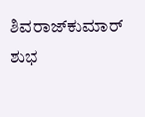ಶಿವರಾಜ್‌ಕುಮಾರ್ ಶುಭ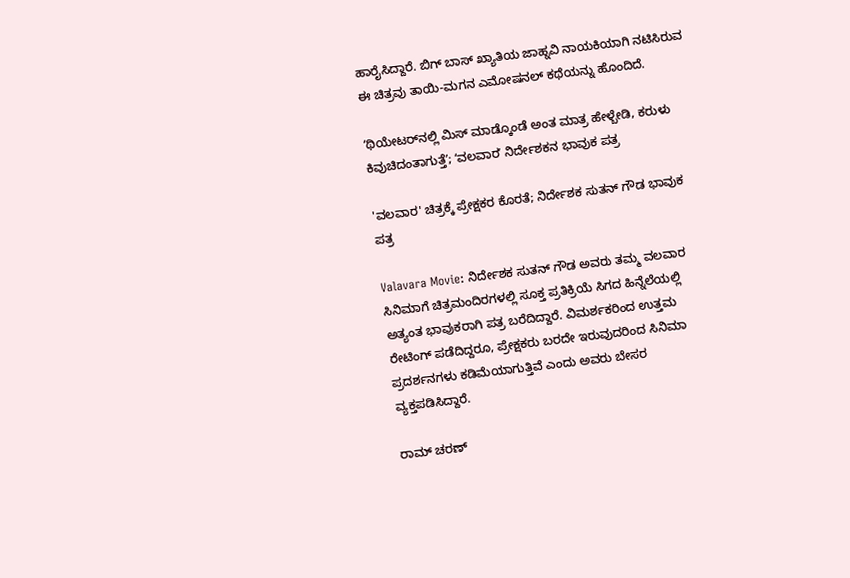ಹಾರೈಸಿದ್ದಾರೆ. ಬಿಗ್ ಬಾಸ್ ಖ್ಯಾತಿಯ ಜಾಹ್ನವಿ ನಾಯಕಿಯಾಗಿ ನಟಿಸಿರುವ ಈ ಚಿತ್ರವು ತಾಯಿ-ಮಗನ ಎಮೋಷನಲ್ ಕಥೆಯನ್ನು ಹೊಂದಿದೆ.

ʻಥಿಯೇಟರ್‌ನಲ್ಲಿ ಮಿಸ್‌ ಮಾಡ್ಕೊಂಡೆ ಅಂತ ಮಾತ್ರ ಹೇಳ್ಬೇಡಿ, ಕರುಳು ಕಿವುಚಿದಂತಾಗುತ್ತೆʼ; ʻವಲವಾರʼ ನಿರ್ದೇಶಕನ ಭಾವುಕ ಪತ್ರ

'ವಲವಾರ' ಚಿತ್ರಕ್ಕೆ ಪ್ರೇಕ್ಷಕರ ಕೊರತೆ; ನಿರ್ದೇಶಕ ಸುತನ್ ಗೌಡ ಭಾವುಕ ಪತ್ರ

Valavara Movie: ನಿರ್ದೇಶಕ ಸುತನ್ ಗೌಡ ಅವರು ತಮ್ಮ‌ ವಲವಾರ ಸಿನಿಮಾಗೆ ಚಿತ್ರಮಂದಿರಗಳಲ್ಲಿ ಸೂಕ್ತ ಪ್ರತಿಕ್ರಿಯೆ ಸಿಗದ ಹಿನ್ನೆಲೆಯಲ್ಲಿ ಅತ್ಯಂತ ಭಾವುಕರಾಗಿ ಪತ್ರ ಬರೆದಿದ್ದಾರೆ. ವಿಮರ್ಶಕರಿಂದ ಉತ್ತಮ ರೇಟಿಂಗ್ ಪಡೆದಿದ್ದರೂ, ಪ್ರೇಕ್ಷಕರು ಬರದೇ ಇರುವುದರಿಂದ ಸಿನಿಮಾ ಪ್ರದರ್ಶನಗಳು ಕಡಿಮೆಯಾಗುತ್ತಿವೆ ಎಂದು ಅವರು ಬೇಸರ ವ್ಯಕ್ತಪಡಿಸಿದ್ದಾರೆ.

ರಾಮ್‌ ಚರಣ್‌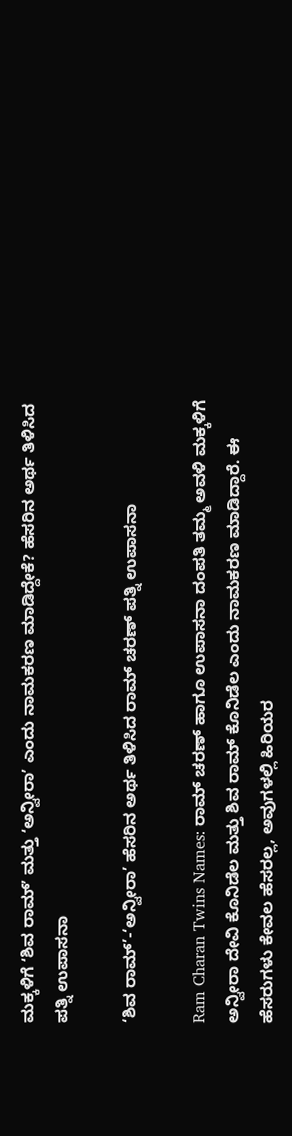ಮಕ್ಕಳಿಗೆ ʻಶಿವ ರಾಮ್‌ʼ ಮತ್ತು ʻಅನ್ವೀರಾʼ ಎಂದು ನಾಮಕರಣ ಮಾಡಿದ್ದೇಕೆ? ಹೆಸರಿನ ಅರ್ಥ ತಿಳಿಸಿದ ಪತ್ನಿ ಉಪಾಸನಾ

‘ಶಿವ ರಾಮ್’-‘ಅನ್ವೀರಾ’ ಹೆಸರಿನ ಅರ್ಥ ತಿಳಿಸಿದ ರಾಮ್ ಚರಣ್ ಪತ್ನಿ ಉಪಾಸನಾ

Ram Charan Twins Names: ರಾಮ್ ಚರಣ್ ಹಾಗೂ ಉಪಾಸನಾ ದಂಪತಿ ತಮ್ಮ ಅವಳಿ ಮಕ್ಕಳಿಗೆ ಅನ್ವೀರಾ ದೇವಿ ಕೊನಿಡೆಲ ಮತ್ತು ಶಿವ ರಾಮ್ ಕೊನಿಡೆಲ ಎಂದು ನಾಮಕರಣ ಮಾಡಿದ್ದಾರೆ. ಈ ಹೆಸರುಗಳು ಕೇವಲ ಹೆಸರಲ್ಲ, ಅವುಗಳಲ್ಲಿ ಹಿರಿಯರ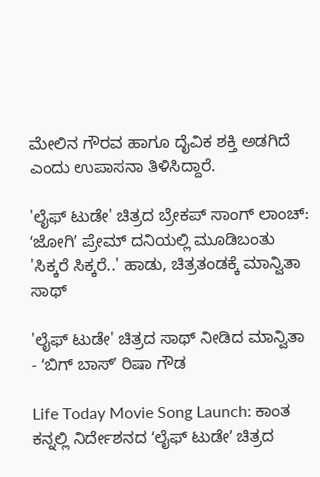ಮೇಲಿನ ಗೌರವ ಹಾಗೂ ದೈವಿಕ ಶಕ್ತಿ ಅಡಗಿದೆ ಎಂದು ಉಪಾಸನಾ ತಿಳಿಸಿದ್ದಾರೆ.

'ಲೈಫ್ ಟುಡೇ' ಚಿತ್ರದ ಬ್ರೇಕಪ್ ಸಾಂಗ್ ಲಾಂಚ್: ʻಜೋಗಿʼ ಪ್ರೇಮ್ ದನಿಯಲ್ಲಿ ಮೂಡಿಬಂತು 'ಸಿಕ್ಕರೆ ಸಿಕ್ಕರೆ..' ಹಾಡು, ಚಿತ್ರತಂಡಕ್ಕೆ ಮಾನ್ವಿತಾ‌ ಸಾಥ್

'ಲೈಫ್ ಟುಡೇ' ಚಿತ್ರದ ಸಾಥ್ ನೀಡಿದ ಮಾನ್ವಿತಾ - ʻಬಿಗ್‌ ಬಾಸ್‌ʼ ರಿಷಾ ಗೌಡ

Life Today Movie Song Launch: ಕಾಂತ ಕನ್ನಲ್ಲಿ ನಿರ್ದೇಶನದ ʻಲೈಫ್‌ ಟುಡೇʼ ಚಿತ್ರದ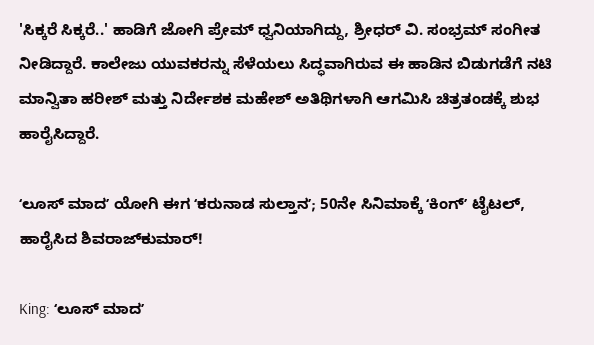'ಸಿಕ್ಕರೆ ಸಿಕ್ಕರೆ..' ಹಾಡಿಗೆ ಜೋಗಿ ಪ್ರೇಮ್ ಧ್ವನಿಯಾಗಿದ್ದು, ಶ್ರೀಧರ್ ವಿ. ಸಂಭ್ರಮ್ ಸಂಗೀತ ನೀಡಿದ್ದಾರೆ. ಕಾಲೇಜು ಯುವಕರನ್ನು ಸೆಳೆಯಲು ಸಿದ್ಧವಾಗಿರುವ ಈ ಹಾಡಿನ ಬಿಡುಗಡೆಗೆ ನಟಿ ಮಾನ್ವಿತಾ ಹರೀಶ್ ಮತ್ತು ನಿರ್ದೇಶಕ ಮಹೇಶ್ ಅತಿಥಿಗಳಾಗಿ ಆಗಮಿಸಿ ಚಿತ್ರತಂಡಕ್ಕೆ ಶುಭ ಹಾರೈಸಿದ್ದಾರೆ.

ʻಲೂಸ್ ಮಾದʼ ಯೋಗಿ ಈಗ ʻಕರುನಾಡ ಸುಲ್ತಾನʼ; 50ನೇ ಸಿನಿಮಾಕ್ಕೆ ʻಕಿಂಗ್‌ʼ ಟೈಟಲ್, ಹಾರೈಸಿದ ಶಿವರಾಜ್‌ಕುಮಾರ್!

King: ʻಲೂಸ್‌ ಮಾದʼ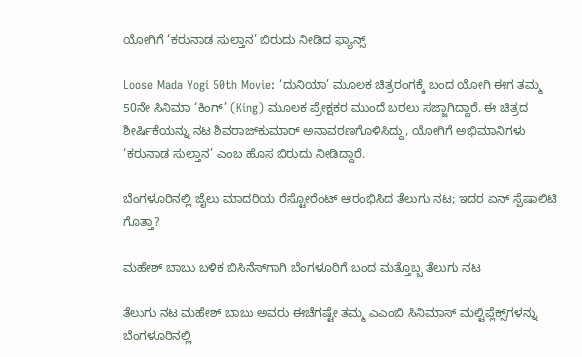ಯೋಗಿಗೆ ‘ಕರುನಾಡ ಸುಲ್ತಾನ’ ಬಿರುದು ನೀಡಿದ‌ ಫ್ಯಾನ್ಸ್

Loose Mada Yogi 50th Movie: ‘ದುನಿಯಾ’ ಮೂಲಕ ಚಿತ್ರರಂಗಕ್ಕೆ ಬಂದ ಯೋಗಿ ಈಗ ತಮ್ಮ 50ನೇ ಸಿನಿಮಾ ‘ಕಿಂಗ್’ (King) ಮೂಲಕ ಪ್ರೇಕ್ಷಕರ ಮುಂದೆ ಬರಲು ಸಜ್ಜಾಗಿದ್ದಾರೆ. ಈ ಚಿತ್ರದ ಶೀರ್ಷಿಕೆಯನ್ನು ನಟ ಶಿವರಾಜ್‌ಕುಮಾರ್ ಅನಾವರಣಗೊಳಿಸಿದ್ದು, ಯೋಗಿಗೆ ಅಭಿಮಾನಿಗಳು ‘ಕರುನಾಡ ಸುಲ್ತಾನ’ ಎಂಬ ಹೊಸ ಬಿರುದು ನೀಡಿದ್ದಾರೆ.

ಬೆಂಗಳೂರಿನಲ್ಲಿ ಜೈಲು ಮಾದರಿಯ ರೆಸ್ಟೋರೆಂಟ್ ಆರಂಭಿಸಿದ ತೆಲುಗು ನಟ; ಇದರ ಏನ್‌ ಸ್ಪೆಷಾಲಿಟಿ ಗೊತ್ತಾ?

ಮಹೇಶ್‌ ಬಾಬು ಬಳಿಕ ಬಿಸಿನೆಸ್‌ಗಾಗಿ ಬೆಂಗಳೂರಿಗೆ ಬಂದ ಮತ್ತೊಬ್ಬ ತೆಲುಗು ನಟ

ತೆಲುಗು ನಟ ಮಹೇಶ್‌ ಬಾಬು ಅವರು ಈಚೆಗಷ್ಟೇ ತಮ್ಮ ಎಎಂಬಿ ಸಿನಿಮಾಸ್‌ ಮಲ್ಟಿಪ್ಲೆಕ್ಸ್‌ಗಳನ್ನು ಬೆಂಗಳೂರಿನಲ್ಲಿ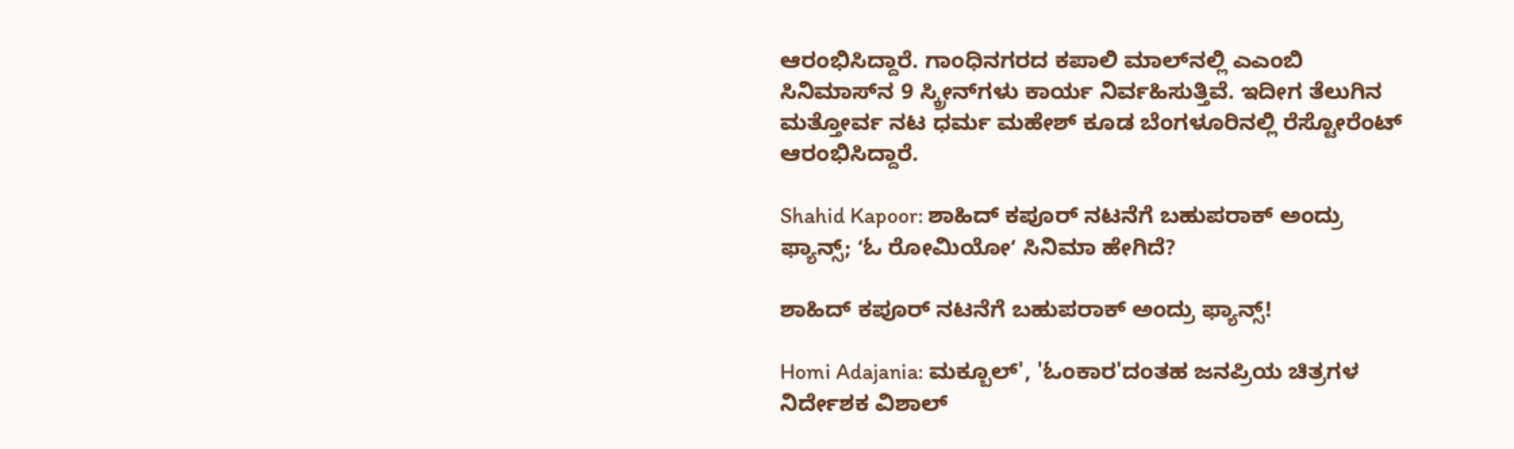ಆರಂಭಿಸಿದ್ದಾರೆ. ಗಾಂಧಿನಗರದ ಕಪಾಲಿ ಮಾಲ್‌ನಲ್ಲಿ ಎಎಂಬಿ ಸಿನಿಮಾಸ್‌ನ 9 ಸ್ಕ್ರೀನ್‌ಗಳು ಕಾರ್ಯ ನಿರ್ವಹಿಸುತ್ತಿವೆ. ಇದೀಗ ತೆಲುಗಿನ ಮತ್ತೋರ್ವ ನಟ ಧರ್ಮ ಮಹೇಶ್ ಕೂಡ ಬೆಂಗಳೂರಿನಲ್ಲಿ ರೆಸ್ಟೋರೆಂಟ್‌ ಆರಂಭಿಸಿದ್ದಾರೆ.

Shahid Kapoor: ಶಾಹಿದ್ ಕಪೂರ್ ನಟನೆಗೆ ಬಹುಪರಾಕ್‌ ಅಂದ್ರು ಫ್ಯಾನ್ಸ್‌; ʻಓ ರೋಮಿಯೋʼ ಸಿನಿಮಾ ಹೇಗಿದೆ?

ಶಾಹಿದ್ ಕಪೂರ್ ನಟನೆಗೆ ಬಹುಪರಾಕ್‌ ಅಂದ್ರು ಫ್ಯಾನ್ಸ್‌!

Homi Adajania: ಮಕ್ಬೂಲ್‌', 'ಓಂಕಾರ'ದಂತಹ ಜನಪ್ರಿಯ ಚಿತ್ರಗಳ ನಿರ್ದೇಶಕ ವಿಶಾಲ್‌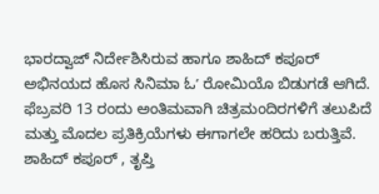ಭಾರದ್ವಾಜ್‌ ನಿರ್ದೇಶಿಸಿರುವ ಹಾಗೂ ಶಾಹಿದ್‌ ಕಪೂರ್‌ ಅಭಿನಯದ ಹೊಸ ಸಿನಿಮಾ ಓʼ ರೋಮಿಯೊ ಬಿಡುಗಡೆ ಆಗಿದೆ. ಫೆಬ್ರವರಿ 13 ರಂದು ಅಂತಿಮವಾಗಿ ಚಿತ್ರಮಂದಿರಗಳಿಗೆ ತಲುಪಿದೆ ಮತ್ತು ಮೊದಲ ಪ್ರತಿಕ್ರಿಯೆಗಳು ಈಗಾಗಲೇ ಹರಿದು ಬರುತ್ತಿವೆ. ಶಾಹಿದ್ ಕಪೂರ್ , ತೃಪ್ತಿ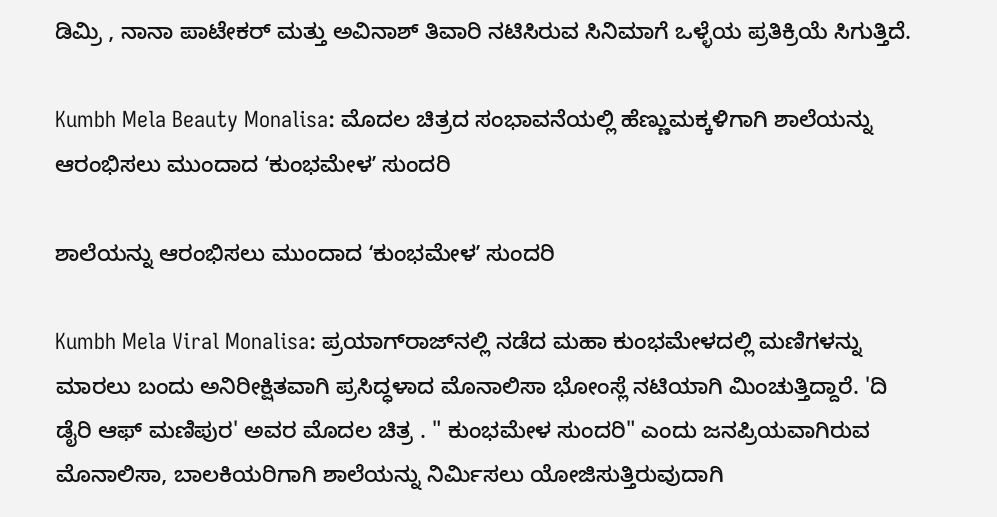ಡಿಮ್ರಿ , ನಾನಾ ಪಾಟೇಕರ್ ಮತ್ತು ಅವಿನಾಶ್ ತಿವಾರಿ ನಟಿಸಿರುವ ಸಿನಿಮಾಗೆ ಒಳ್ಳೆಯ ಪ್ರತಿಕ್ರಿಯೆ ಸಿಗುತ್ತಿದೆ.

Kumbh Mela Beauty Monalisa: ಮೊದಲ ಚಿತ್ರದ ಸಂಭಾವನೆಯಲ್ಲಿ ಹೆಣ್ಣುಮಕ್ಕಳಿಗಾಗಿ ಶಾಲೆಯನ್ನು ಆರಂಭಿಸಲು ಮುಂದಾದ ʻಕುಂಭಮೇಳʼ ಸುಂದರಿ

ಶಾಲೆಯನ್ನು ಆರಂಭಿಸಲು ಮುಂದಾದ ʻಕುಂಭಮೇಳʼ ಸುಂದರಿ

Kumbh Mela Viral Monalisa: ಪ್ರಯಾಗ್‌ರಾಜ್‌ನಲ್ಲಿ ನಡೆದ ಮಹಾ ಕುಂಭಮೇಳದಲ್ಲಿ ಮಣಿಗಳನ್ನು ಮಾರಲು ಬಂದು ಅನಿರೀಕ್ಷಿತವಾಗಿ ಪ್ರಸಿದ್ಧಳಾದ ಮೊನಾಲಿಸಾ ಭೋಂಸ್ಲೆ ನಟಿಯಾಗಿ ಮಿಂಚುತ್ತಿದ್ದಾರೆ. 'ದಿ ಡೈರಿ ಆಫ್ ಮಣಿಪುರ' ಅವರ ಮೊದಲ ಚಿತ್ರ . " ಕುಂಭಮೇಳ ಸುಂದರಿ" ಎಂದು ಜನಪ್ರಿಯವಾಗಿರುವ ಮೊನಾಲಿಸಾ, ಬಾಲಕಿಯರಿಗಾಗಿ ಶಾಲೆಯನ್ನು ನಿರ್ಮಿಸಲು ಯೋಜಿಸುತ್ತಿರುವುದಾಗಿ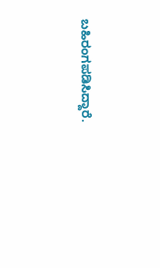ಬಹಿರಂಗಪಡಿಸಿದ್ದಾರೆ.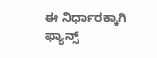ಈ ನಿರ್ಧಾರಕ್ಕಾಗಿ ಫ್ಯಾನ್ಸ್‌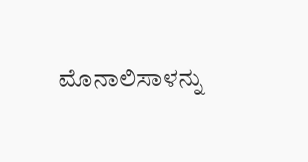ಮೊನಾಲಿಸಾಳನ್ನು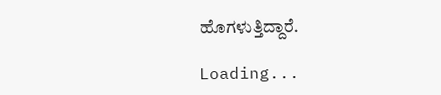ಹೊಗಳುತ್ತಿದ್ದಾರೆ.

Loading...